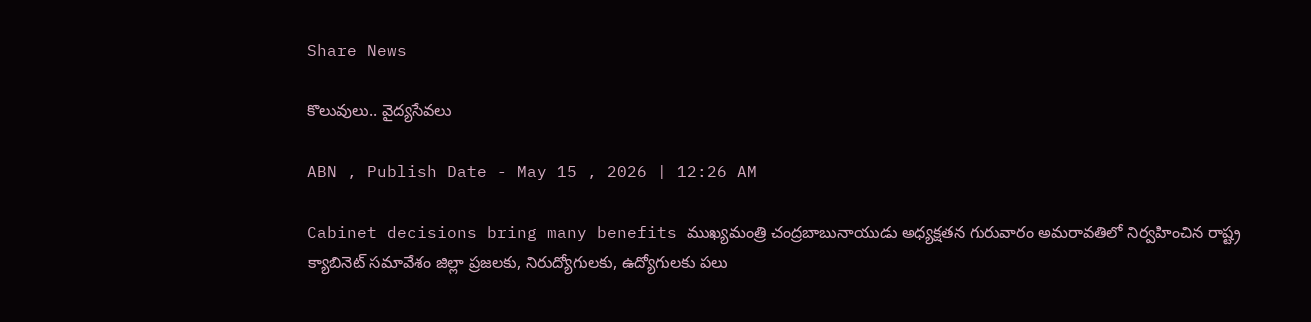Share News

కొలువులు.. వైద్యసేవలు

ABN , Publish Date - May 15 , 2026 | 12:26 AM

Cabinet decisions bring many benefits ముఖ్యమంత్రి చంద్రబాబునాయుడు అధ్యక్షతన గురువారం అమరావతిలో నిర్వహించిన రాష్ట్ర క్యాబినెట్‌ సమావేశం జిల్లా ప్రజలకు, నిరుద్యోగులకు, ఉద్యోగులకు పలు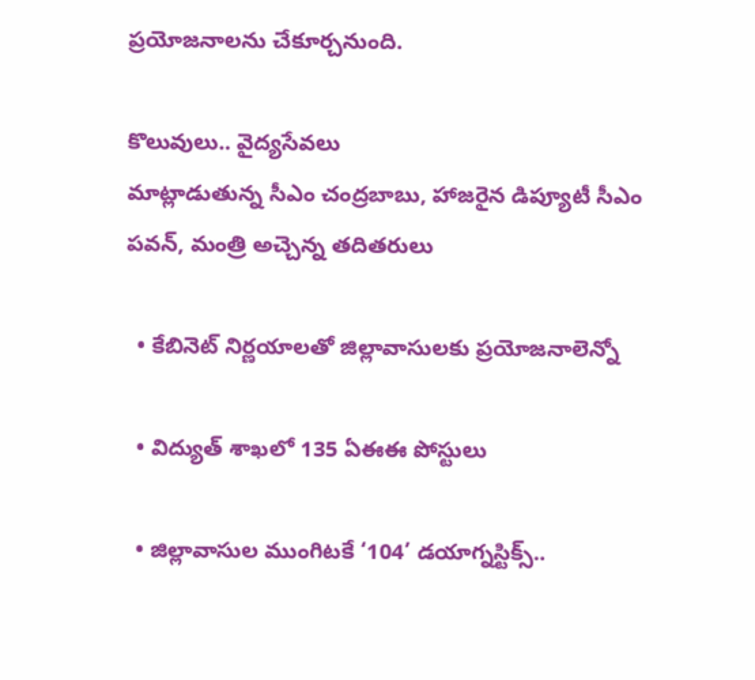ప్రయోజనాలను చేకూర్చనుంది.

కొలువులు.. వైద్యసేవలు
మాట్లాడుతున్న సీఎం చంద్రబాబు, హాజరైన డిప్యూటీ సీఎం పవన్‌, మంత్రి అచ్చెన్న తదితరులు

  • కేబినెట్‌ నిర్ణయాలతో జిల్లావాసులకు ప్రయోజనాలెన్నో

  • విద్యుత్‌ శాఖలో 135 ఏఈఈ పోస్టులు

  • జిల్లావాసుల ముంగిటకే ‘104’ డయాగ్నస్టిక్స్‌..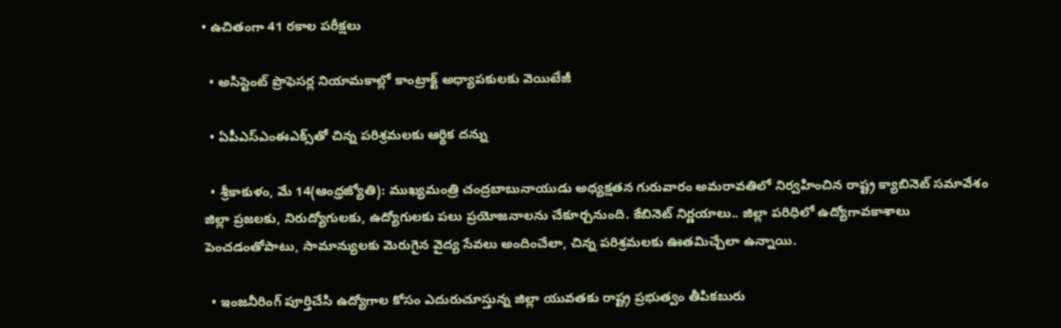• ఉచితంగా 41 రకాల పరీక్షలు

  • అసిస్టెంట్‌ ప్రొఫెసర్ల నియామకాల్లో కాంట్రాక్ట్‌ అధ్యాపకులకు వెయిటేజీ

  • ఏపీఎస్‌ఎంఈఎక్స్‌తో చిన్న పరిశ్రమలకు ఆర్థిక దన్ను

  • శ్రీకాకుళం, మే 14(ఆంధ్రజ్యోతి): ముఖ్యమంత్రి చంద్రబాబునాయుడు అధ్యక్షతన గురువారం అమరావతిలో నిర్వహించిన రాష్ట్ర క్యాబినెట్‌ సమావేశం జిల్లా ప్రజలకు, నిరుద్యోగులకు, ఉద్యోగులకు పలు ప్రయోజనాలను చేకూర్చనుంది. కేబినెట్‌ నిర్ణయాలు.. జిల్లా పరిధిలో ఉద్యోగావకాశాలు పెంచడంతోపాటు, సామాన్యులకు మెరుగైన వైద్య సేవలు అందించేలా, చిన్న పరిశ్రమలకు ఊతమిచ్చేలా ఉన్నాయి.

  • ఇంజనీరింగ్‌ పూర్తిచేసి ఉద్యోగాల కోసం ఎదురుచూస్తున్న జిల్లా యువతకు రాష్ట్ర ప్రభుత్వం తీపికబురు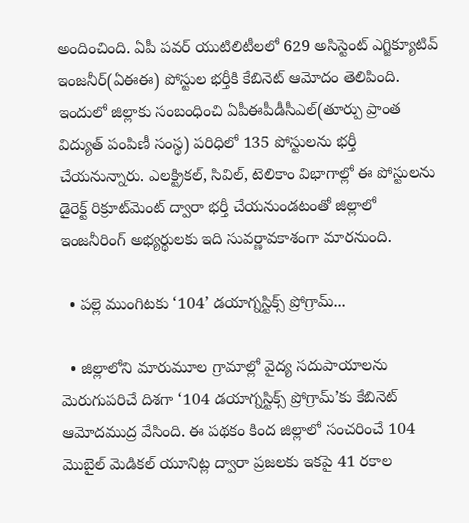అందించింది. ఏపీ పవర్‌ యుటిలిటీలలో 629 అసిస్టెంట్‌ ఎగ్జిక్యూటివ్‌ ఇంజనీర్‌(ఏఈఈ) పోస్టుల భర్తీకి కేబినెట్‌ ఆమోదం తెలిపింది. ఇందులో జిల్లాకు సంబంధించి ఏపీఈపీడీసీఎల్‌(తూర్పు ప్రాంత విద్యుత్‌ పంపిణీ సంస్థ) పరిధిలో 135 పోస్టులను భర్తీ చేయనున్నారు. ఎలక్ట్రికల్‌, సివిల్‌, టెలికాం విభాగాల్లో ఈ పోస్టులను డైరెక్ట్‌ రిక్రూట్‌మెంట్‌ ద్వారా భర్తీ చేయనుండటంతో జిల్లాలో ఇంజనీరింగ్‌ అభ్యర్థులకు ఇది సువర్ణావకాశంగా మారనుంది.

  • పల్లె ముంగిటకు ‘104’ డయాగ్నస్టిక్స్‌ ప్రోగ్రామ్‌...

  • జిల్లాలోని మారుమూల గ్రామాల్లో వైద్య సదుపాయాలను మెరుగుపరిచే దిశగా ‘104 డయాగ్నస్టిక్స్‌ ప్రోగ్రామ్‌’కు కేబినెట్‌ ఆమోదముద్ర వేసింది. ఈ పథకం కింద జిల్లాలో సంచరించే 104 మొబైల్‌ మెడికల్‌ యూనిట్ల ద్వారా ప్రజలకు ఇకపై 41 రకాల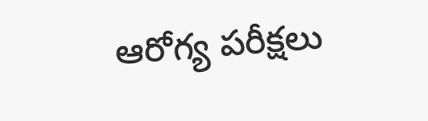ఆరోగ్య పరీక్షలు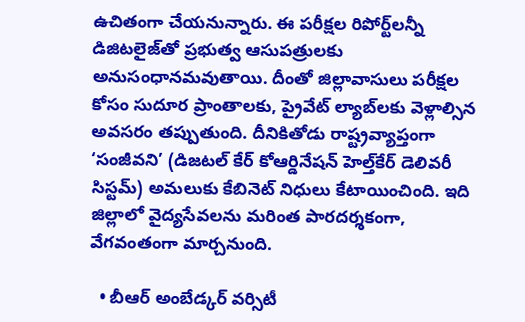ఉచితంగా చేయనున్నారు. ఈ పరీక్షల రిపోర్ట్‌లన్నీ డిజిటలైజ్‌తో ప్రభుత్వ ఆసుపత్రులకు అనుసంధానమవుతాయి. దీంతో జిల్లావాసులు పరీక్షల కోసం సుదూర ప్రాంతాలకు, ప్రైవేట్‌ ల్యాబ్‌లకు వెళ్లాల్సిన అవసరం తప్పుతుంది. దీనికితోడు రాష్ట్రవ్యాప్తంగా ‘సంజీవని’ (డిజటల్‌ కేర్‌ కోఆర్డినేషన్‌ హెల్త్‌కేర్‌ డెలివరీ సిస్టమ్‌) అమలుకు కేబినెట్‌ నిధులు కేటాయించింది. ఇది జిల్లాలో వైద్యసేవలను మరింత పారదర్శకంగా, వేగవంతంగా మార్చనుంది.

  • బీఆర్‌ అంబేడ్కర్‌ వర్సిటీ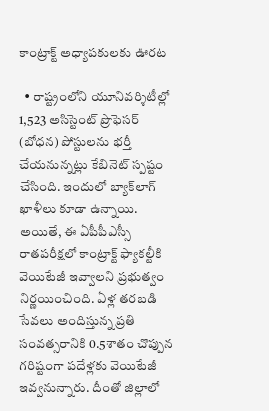కాంట్రాక్ట్‌ అధ్యాపకులకు ఊరట

  • రాష్ట్రంలోని యూనివర్శిటీల్లో 1,523 అసిస్టెంట్‌ ప్రొఫెసర్‌ (బోధన) పోస్టులను భర్తీ చేయనున్నట్లు కేబినెట్‌ స్పష్టం చేసింది. ఇందులో బ్యాక్‌లాగ్‌ ఖాళీలు కూడా ఉన్నాయి. అయితే, ఈ ఏపీపీఎస్సీ రాతపరీక్షలో కాంట్రాక్ట్‌ ఫ్యాకల్టీకి వెయిటేజీ ఇవ్వాలని ప్రభుత్వం నిర్ణయించింది. ఏళ్ల తరబడి సేవలు అందిస్తున్న ప్రతి సంవత్సరానికి 0.5శాతం చొప్పున గరిష్టంగా పదేళ్లకు వెయిటేజీ ఇవ్వనున్నారు. దీంతో జిల్లాలో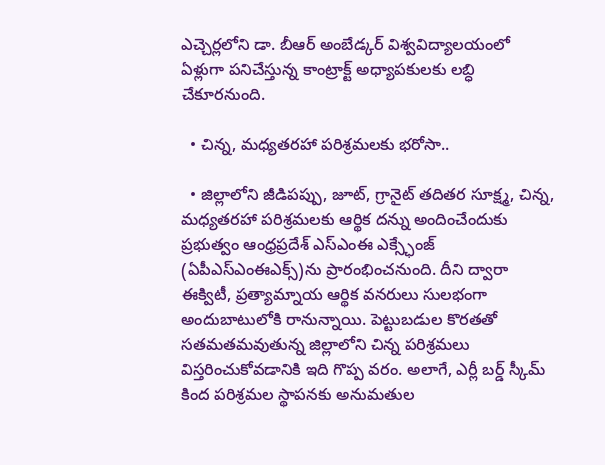ఎచ్చెర్లలోని డా. బీఆర్‌ అంబేడ్కర్‌ విశ్వవిద్యాలయంలో ఏళ్లుగా పనిచేస్తున్న కాంట్రాక్ట్‌ అధ్యాపకులకు లబ్ధి చేకూరనుంది.

  • చిన్న, మధ్యతరహా పరిశ్రమలకు భరోసా..

  • జిల్లాలోని జీడిపప్పు, జూట్‌, గ్రానైట్‌ తదితర సూక్ష్మ, చిన్న, మధ్యతరహా పరిశ్రమలకు ఆర్థిక దన్ను అందించేందుకు ప్రభుత్వం ఆంధ్రప్రదేశ్‌ ఎస్‌ఎంఈ ఎక్స్ఛేంజ్‌ (ఏపీఎస్‌ఎంఈఎక్స్‌)ను ప్రారంభించనుంది. దీని ద్వారా ఈక్విటీ, ప్రత్యామ్నాయ ఆర్థిక వనరులు సులభంగా అందుబాటులోకి రానున్నాయి. పెట్టుబడుల కొరతతో సతమతమవుతున్న జిల్లాలోని చిన్న పరిశ్రమలు విస్తరించుకోవడానికి ఇది గొప్ప వరం. అలాగే, ఎర్లీ బర్డ్‌ స్కీమ్‌ కింద పరిశ్రమల స్థాపనకు అనుమతుల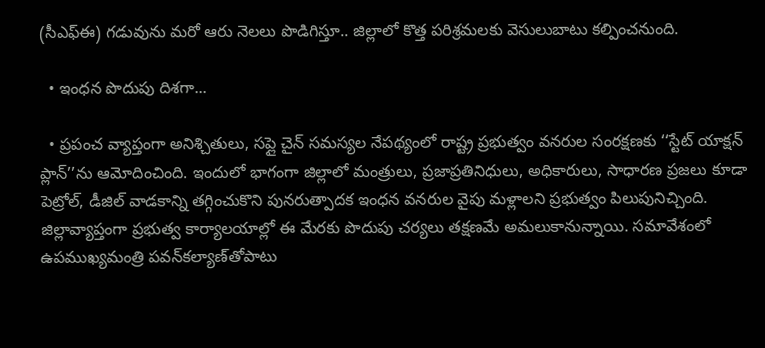(సీఎఫ్‌ఈ) గడువును మరో ఆరు నెలలు పొడిగిస్తూ.. జిల్లాలో కొత్త పరిశ్రమలకు వెసులుబాటు కల్పించనుంది.

  • ఇంధన పొదుపు దిశగా...

  • ప్రపంచ వ్యాప్తంగా అనిశ్చితులు, సప్లై చైన్‌ సమస్యల నేపథ్యంలో రాష్ట్ర ప్రభుత్వం వనరుల సంరక్షణకు ‘‘స్టేట్‌ యాక్షన్‌ ప్లాన్‌’’ను ఆమోదించింది. ఇందులో భాగంగా జిల్లాలో మంత్రులు, ప్రజాప్రతినిధులు, అధికారులు, సాధారణ ప్రజలు కూడా పెట్రోల్‌, డీజిల్‌ వాడకాన్ని తగ్గించుకొని పునరుత్పాదక ఇంధన వనరుల వైపు మళ్లాలని ప్రభుత్వం పిలుపునిచ్చింది. జిల్లావ్యాప్తంగా ప్రభుత్వ కార్యాలయాల్లో ఈ మేరకు పొదుపు చర్యలు తక్షణమే అమలుకానున్నాయి. సమావేశంలో ఉపముఖ్యమంత్రి పవన్‌కల్యాణ్‌తోపాటు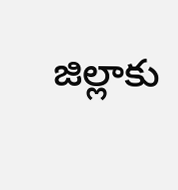జిల్లాకు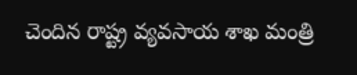చెందిన రాష్ట్ర వ్యవసాయ శాఖ మంత్రి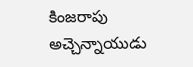కింజరాపు అచ్చెన్నాయుడు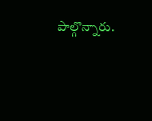పాల్గొన్నారు.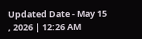Updated Date - May 15 , 2026 | 12:26 AM